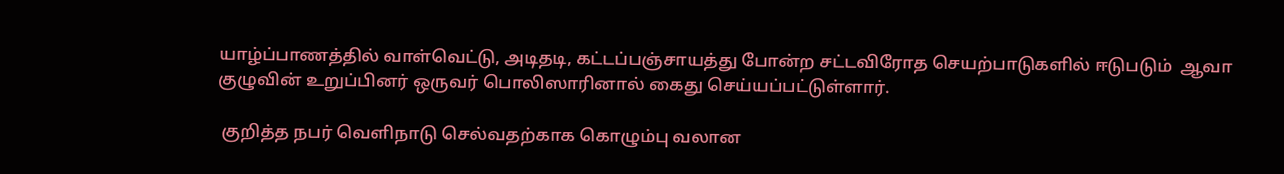யாழ்ப்பாணத்தில் வாள்வெட்டு, அடிதடி, கட்டப்பஞ்சாயத்து போன்ற சட்டவிரோத செயற்பாடுகளில் ஈடுபடும்  ஆவா குழுவின் உறுப்பினர் ஒருவர் பொலிஸாரினால் கைது செய்யப்பட்டுள்ளார்.

 குறித்த நபர் வெளிநாடு செல்வதற்காக கொழும்பு வலான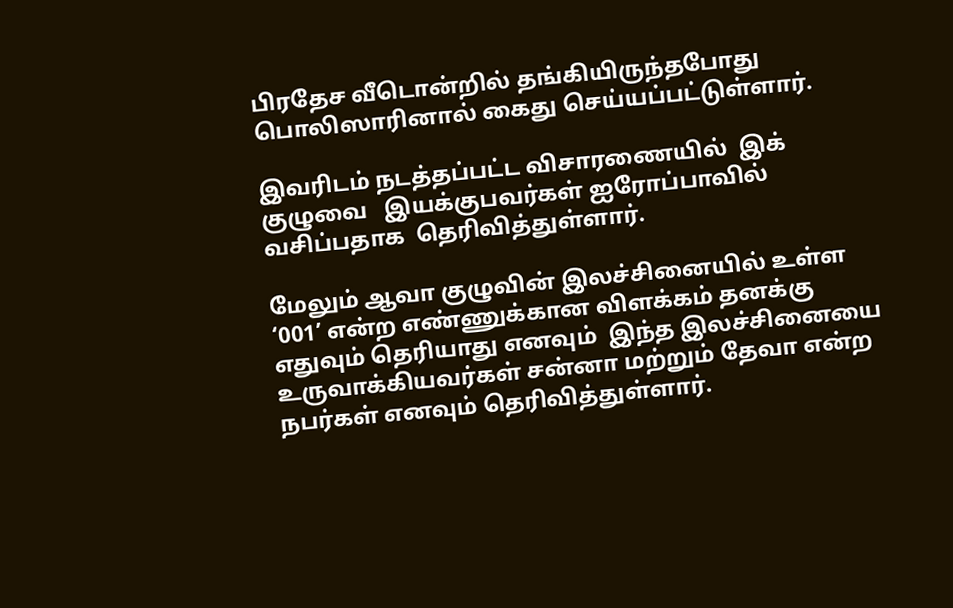பிரதேச வீடொன்றில் தங்கியிருந்தபோது பொலிஸாரினால் கைது செய்யப்பட்டுள்ளார்.

இவரிடம் நடத்தப்பட்ட விசாரணையில்  இக் குழுவை   இயக்குபவர்கள் ஐரோப்பாவில் வசிப்பதாக  தெரிவித்துள்ளார்.

மேலும் ஆவா குழுவின் இலச்சினையில் உள்ள ‘001’ என்ற எண்ணுக்கான விளக்கம் தனக்கு எதுவும் தெரியாது எனவும்  இந்த இலச்சினையை உருவாக்கியவர்கள் சன்னா மற்றும் தேவா என்ற நபர்கள் எனவும் தெரிவித்துள்ளார்.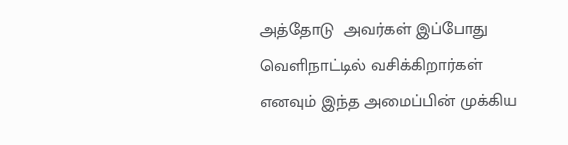அத்தோடு  அவர்கள் இப்போது வெளிநாட்டில் வசிக்கிறார்கள் எனவும் இந்த அமைப்பின் முக்கிய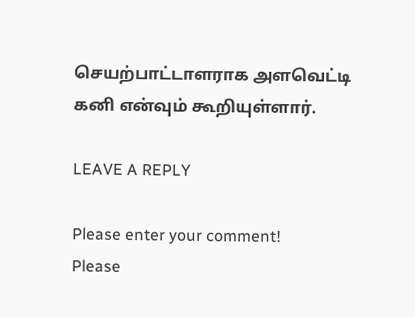செயற்பாட்டாளராக அளவெட்டி கனி என்வும் கூறியுள்ளார்.

LEAVE A REPLY

Please enter your comment!
Please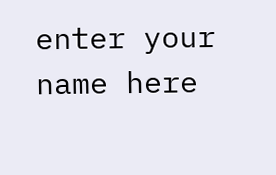enter your name here